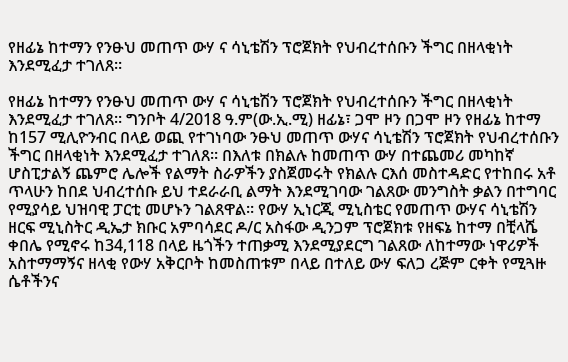የዘፊኔ ከተማን የንፁህ መጠጥ ውሃ ና ሳኒቴሽን ፕሮጀክት የህብረተሰቡን ችግር በዘላቂነት እንደሚፈታ ተገለጸ።

የዘፊኔ ከተማን የንፁህ መጠጥ ውሃ ና ሳኒቴሽን ፕሮጀክት የህብረተሰቡን ችግር በዘላቂነት እንደሚፈታ ተገለጸ። ግንቦት 4/2018 ዓ.ም(ው.ኢ.ሚ) ዘፊኔ፣ ጋሞ ዞን በጋሞ ዞን የዘፊኔ ከተማ ከ157 ሚሊዮንብር በላይ ወጪ የተገነባው ንፁህ መጠጥ ውሃና ሳኒቴሽን ፕሮጀክት የህብረተሰቡን ችግር በዘላቂነት እንደሚፈታ ተገለጸ። በእለቱ በክልሉ ከመጠጥ ውሃ በተጨመሪ መካከኛ ሆስፒታልኝ ጨምሮ ሌሎች የልማት ስራዎችን ያስጀመሩት የክልሉ ርእሰ መስተዳድር የተከበሩ አቶ ጥላሁን ከበደ ህብረተሰቡ ይህ ተደራራቢ ልማት እንደሚገባው ገልጸው መንግስት ቃልን በተግባር የሚያሳይ ህዝባዊ ፓርቲ መሆኑን ገልጸዋል። የውሃ ኢነርጂ ሚኒስቴር የመጠጥ ውሃና ሳኒቴሽን ዘርፍ ሚኒስትር ዲኤታ ክቡር አምባሳደር ዶ/ር አስፋው ዲንጋም ፕሮጀክቱ የዘፍኔ ከተማ በቺላሼ ቀበሌ የሚኖሩ ከ34,118 በላይ ዜጎችን ተጠቃሚ እንደሚያደርግ ገልጸው ለከተማው ነዋሪዎች አስተማማኝና ዘላቂ የውሃ አቅርቦት ከመስጠቱም በላይ በተለይ ውሃ ፍለጋ ረጅም ርቀት የሚጓዙ ሴቶችንና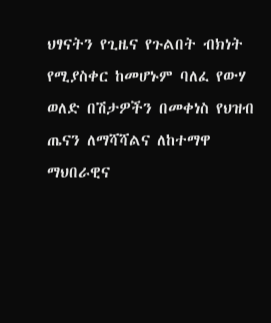ህፃናትን የጊዜና የጉልበት ብክነት የሚያስቀር ከመሆኑም ባለፈ የውሃ ወለድ በሽታዎችን በመቀነስ የህዝብ ጤናን ለማሻሻልና ለከተማዋ ማህበራዊና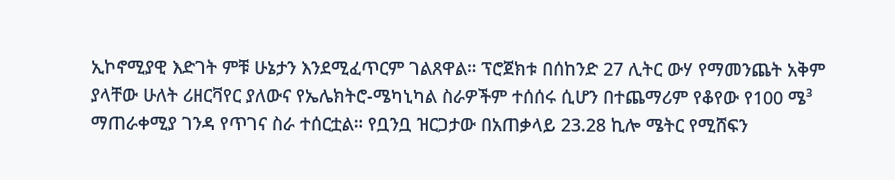ኢኮኖሚያዊ እድገት ምቹ ሁኔታን እንደሚፈጥርም ገልጸዋል። ፕሮጀክቱ በሰከንድ 27 ሊትር ውሃ የማመንጨት አቅም ያላቸው ሁለት ሪዘርቫየር ያለውና የኤሌክትሮ-ሜካኒካል ስራዎችም ተሰሰሩ ሲሆን በተጨማሪም የቆየው የ100 ሜ³ ማጠራቀሚያ ገንዳ የጥገና ስራ ተሰርቷል። የቧንቧ ዝርጋታው በአጠቃላይ 23.28 ኪሎ ሜትር የሚሸፍን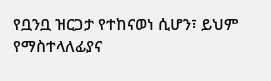የቧንቧ ዝርጋታ የተከናወነ ሲሆን፣ ይህም የማስተላለፊያና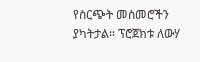የስርጭት መስመሮችን ያካትታል። ፕሮጀክቱ ለውሃ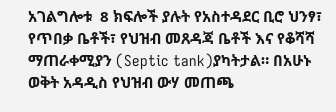አገልግሎቱ  8 ክፍሎች ያሉት የአስተዳደር ቢሮ ህንፃ፣ የጥበቃ ቤቶች፣ የህዝብ መጸዳጃ ቤቶች እና የቆሻሻ ማጠራቀሚያን (Septic tank)ያካትታል። በአሁኑ ወቅት አዳዲስ የህዝብ ውሃ መጠጫ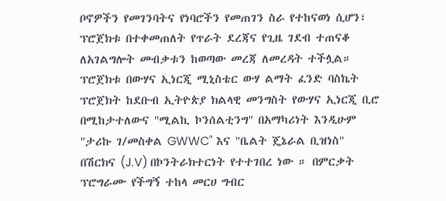ቦኖዎችን የመገንባትና የነባሮችን የመጠገን ስራ የተከናወነ ሲሆን፣ ፕሮጀክቱ በተቀመጠለት የጥራት ደረጃና የጊዜ ገደብ ተጠናቆ ለአገልግሎት መብቃቱን ከወጣው መረጃ ለመረዳት ተችሏል። ፕሮጀክቱ በውሃና ኢነርጂ ሚኒስቴር ውሃ ልማት ፈንድ ባስኬት ፕሮጀክት ከደቡብ ኢትዮጵያ ክልላዊ መንግስት የውሃና ኢነርጂ ቢሮ በሚከታተለውና "ሚልኪ ኮንሰልቲንግ" በአማካሪነት እንዲሁም "ታሪኩ ገ/መስቀል GWWC" እና "ቤልት ጄኔራል ቢዝነስ" በሽርክና (J.V) በኮንትራክተርነት የተተገበረ ነው ። በምርቃት ፕሮግራሙ የችግኝ ተከላ መርሀ ግብር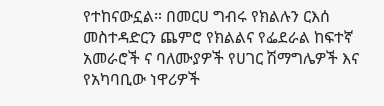የተከናውኗል። በመርሀ ግብሩ የክልሉን ርእሰ መስተዳድርን ጨምሮ የክልልና የፌደራል ከፍተኛ አመራሮች ና ባለሙያዎች የሀገር ሽማግሌዎች እና የአካባቢው ነዋሪዎች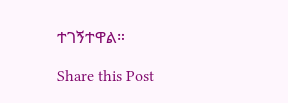ተገኝተዋል።

Share this Post